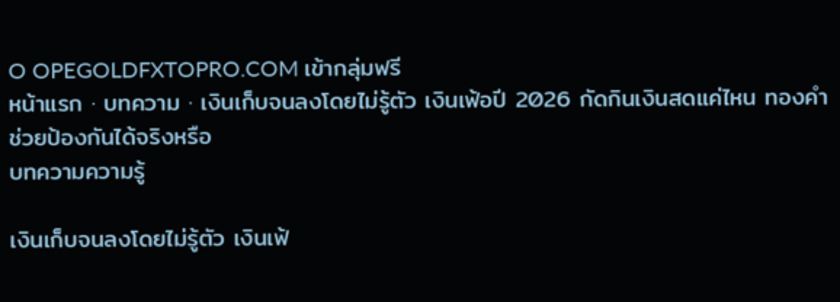O OPEGOLDFXTOPRO.COM เข้ากลุ่มฟรี
หน้าแรก · บทความ · เงินเก็บจนลงโดยไม่รู้ตัว เงินเฟ้อปี 2026 กัดกินเงินสดแค่ไหน ทองคำช่วยป้องกันได้จริงหรือ
บทความความรู้

เงินเก็บจนลงโดยไม่รู้ตัว เงินเฟ้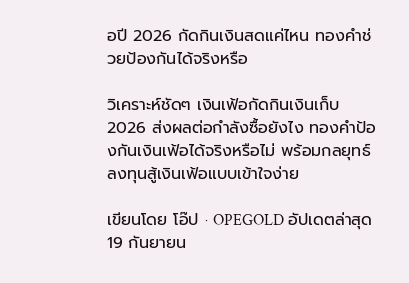อปี 2026 กัดกินเงินสดแค่ไหน ทองคำช่วยป้องกันได้จริงหรือ

วิเคราะห์ชัดๆ เงินเฟ้อกัดกินเงินเก็บ 2026 ส่งผลต่อกำลังซื้อยังไง ทองคำป้องกันเงินเฟ้อได้จริงหรือไม่ พร้อมกลยุทธ์ลงทุนสู้เงินเฟ้อแบบเข้าใจง่าย

เขียนโดย โอ๊ป · OPEGOLD อัปเดตล่าสุด 19 กันยายน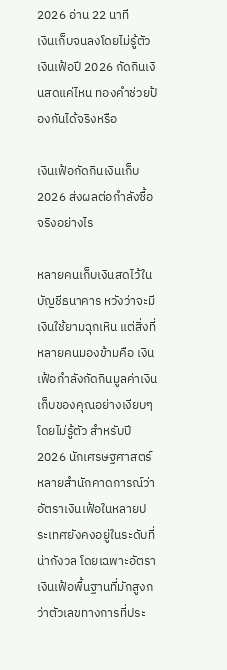2026 อ่าน 22 นาที
เงินเก็บจนลงโดยไม่รู้ตัว เงินเฟ้อปี 2026 กัดกินเงินสดแค่ไหน ทองคำช่วยป้องกันได้จริงหรือ

เงินเฟ้อกัดกินเงินเก็บ 2026 ส่งผลต่อกำลังซื้อจริงอย่างไร

หลายคนเก็บเงินสดไว้ในบัญชีธนาคาร หวังว่าจะมีเงินใช้ยามฉุกเหิน แต่สิ่งที่หลายคนมองข้ามคือ เงินเฟ้อกำลังกัดกินมูลค่าเงินเก็บของคุณอย่างเงียบๆ โดยไม่รู้ตัว สำหรับปี 2026 นักเศรษฐศาสตร์หลายสำนักคาดการณ์ว่าอัตราเงินเฟ้อในหลายประเทศยังคงอยู่ในระดับที่น่ากังวล โดยเฉพาะอัตราเงินเฟ้อพื้นฐานที่มักสูงกว่าตัวเลขทางการที่ประ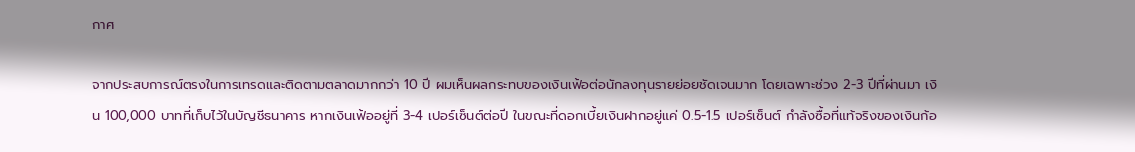กาศ

จากประสบการณ์ตรงในการเทรดและติดตามตลาดมากกว่า 10 ปี ผมเห็นผลกระทบของเงินเฟ้อต่อนักลงทุนรายย่อยชัดเจนมาก โดยเฉพาะช่วง 2-3 ปีที่ผ่านมา เงิน 100,000 บาทที่เก็บไว้ในบัญชีธนาคาร หากเงินเฟ้ออยู่ที่ 3-4 เปอร์เซ็นต์ต่อปี ในขณะที่ดอกเบี้ยเงินฝากอยู่แค่ 0.5-1.5 เปอร์เซ็นต์ กำลังซื้อที่แท้จริงของเงินก้อ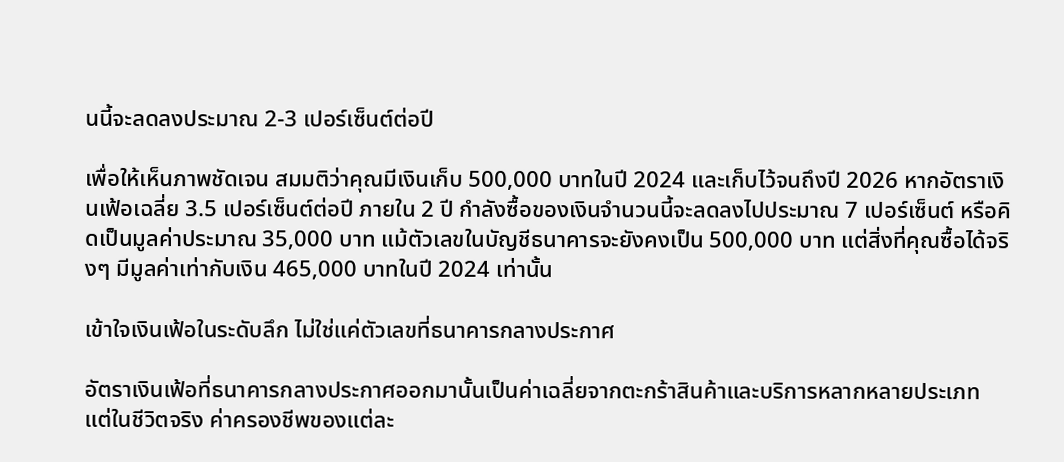นนี้จะลดลงประมาณ 2-3 เปอร์เซ็นต์ต่อปี

เพื่อให้เห็นภาพชัดเจน สมมติว่าคุณมีเงินเก็บ 500,000 บาทในปี 2024 และเก็บไว้จนถึงปี 2026 หากอัตราเงินเฟ้อเฉลี่ย 3.5 เปอร์เซ็นต์ต่อปี ภายใน 2 ปี กำลังซื้อของเงินจำนวนนี้จะลดลงไปประมาณ 7 เปอร์เซ็นต์ หรือคิดเป็นมูลค่าประมาณ 35,000 บาท แม้ตัวเลขในบัญชีธนาคารจะยังคงเป็น 500,000 บาท แต่สิ่งที่คุณซื้อได้จริงๆ มีมูลค่าเท่ากับเงิน 465,000 บาทในปี 2024 เท่านั้น

เข้าใจเงินเฟ้อในระดับลึก ไม่ใช่แค่ตัวเลขที่ธนาคารกลางประกาศ

อัตราเงินเฟ้อที่ธนาคารกลางประกาศออกมานั้นเป็นค่าเฉลี่ยจากตะกร้าสินค้าและบริการหลากหลายประเภท แต่ในชีวิตจริง ค่าครองชีพของแต่ละ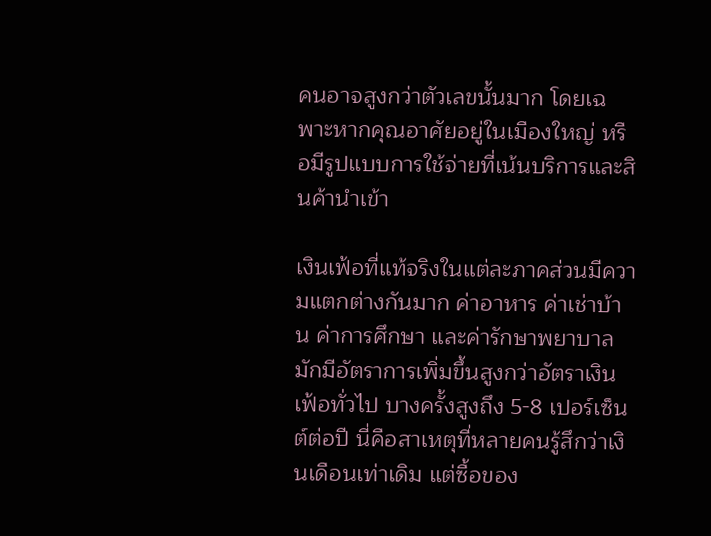คนอาจสูงกว่าตัวเลขนั้นมาก โดยเฉพาะหากคุณอาศัยอยู่ในเมืองใหญ่ หรือมีรูปแบบการใช้จ่ายที่เน้นบริการและสินค้านำเข้า

เงินเฟ้อที่แท้จริงในแต่ละภาคส่วนมีความแตกต่างกันมาก ค่าอาหาร ค่าเช่าบ้าน ค่าการศึกษา และค่ารักษาพยาบาล มักมีอัตราการเพิ่มขึ้นสูงกว่าอัตราเงินเฟ้อทั่วไป บางครั้งสูงถึง 5-8 เปอร์เซ็นต์ต่อปี นี่คือสาเหตุที่หลายคนรู้สึกว่าเงินเดือนเท่าเดิม แต่ซื้อของ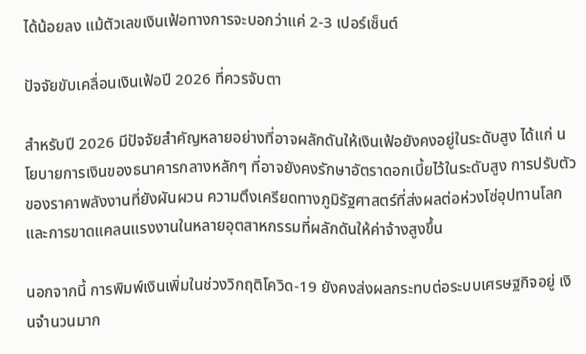ได้น้อยลง แม้ตัวเลขเงินเฟ้อทางการจะบอกว่าแค่ 2-3 เปอร์เซ็นต์

ปัจจัยขับเคลื่อนเงินเฟ้อปี 2026 ที่ควรจับตา

สำหรับปี 2026 มีปัจจัยสำคัญหลายอย่างที่อาจผลักดันให้เงินเฟ้อยังคงอยู่ในระดับสูง ได้แก่ นโยบายการเงินของธนาคารกลางหลักๆ ที่อาจยังคงรักษาอัตราดอกเบี้ยไว้ในระดับสูง การปรับตัวของราคาพลังงานที่ยังผันผวน ความตึงเครียดทางภูมิรัฐศาสตร์ที่ส่งผลต่อห่วงโซ่อุปทานโลก และการขาดแคลนแรงงานในหลายอุตสาหกรรมที่ผลักดันให้ค่าจ้างสูงขึ้น

นอกจากนี้ การพิมพ์เงินเพิ่มในช่วงวิกฤติโควิด-19 ยังคงส่งผลกระทบต่อระบบเศรษฐกิจอยู่ เงินจำนวนมาก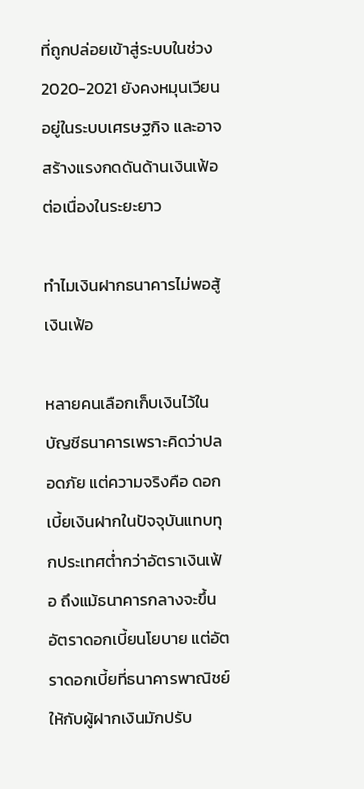ที่ถูกปล่อยเข้าสู่ระบบในช่วง 2020-2021 ยังคงหมุนเวียนอยู่ในระบบเศรษฐกิจ และอาจสร้างแรงกดดันด้านเงินเฟ้อต่อเนื่องในระยะยาว

ทำไมเงินฝากธนาคารไม่พอสู้เงินเฟ้อ

หลายคนเลือกเก็บเงินไว้ในบัญชีธนาคารเพราะคิดว่าปลอดภัย แต่ความจริงคือ ดอกเบี้ยเงินฝากในปัจจุบันแทบทุกประเทศต่ำกว่าอัตราเงินเฟ้อ ถึงแม้ธนาคารกลางจะขึ้นอัตราดอกเบี้ยนโยบาย แต่อัตราดอกเบี้ยที่ธนาคารพาณิชย์ให้กับผู้ฝากเงินมักปรับ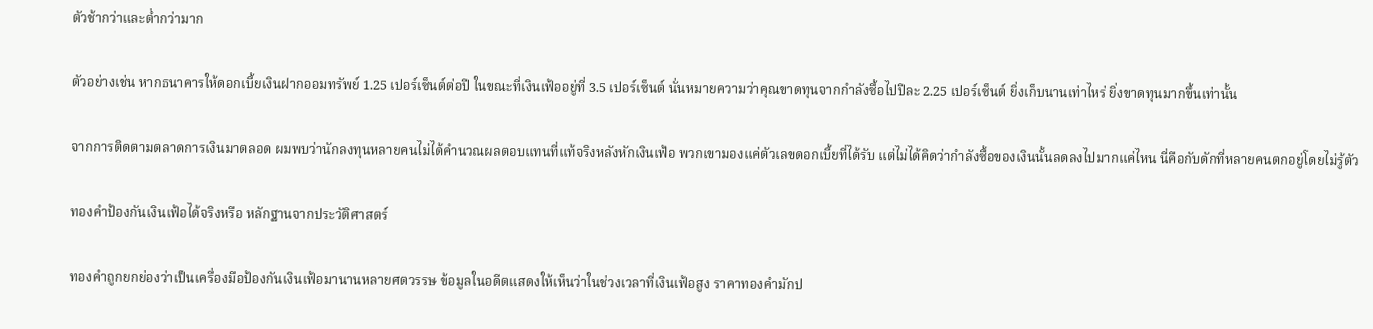ตัวช้ากว่าและต่ำกว่ามาก

ตัวอย่างเช่น หากธนาคารให้ดอกเบี้ยเงินฝากออมทรัพย์ 1.25 เปอร์เซ็นต์ต่อปี ในขณะที่เงินเฟ้ออยู่ที่ 3.5 เปอร์เซ็นต์ นั่นหมายความว่าคุณขาดทุนจากกำลังซื้อไปปีละ 2.25 เปอร์เซ็นต์ ยิ่งเก็บนานเท่าไหร่ ยิ่งขาดทุนมากขึ้นเท่านั้น

จากการติดตามตลาดการเงินมาตลอด ผมพบว่านักลงทุนหลายคนไม่ได้คำนวณผลตอบแทนที่แท้จริงหลังหักเงินเฟ้อ พวกเขามองแค่ตัวเลขดอกเบี้ยที่ได้รับ แต่ไม่ได้คิดว่ากำลังซื้อของเงินนั้นลดลงไปมากแค่ไหน นี่คือกับดักที่หลายคนตกอยู่โดยไม่รู้ตัว

ทองคำป้องกันเงินเฟ้อได้จริงหรือ หลักฐานจากประวัติศาสตร์

ทองคำถูกยกย่องว่าเป็นเครื่องมือป้องกันเงินเฟ้อมานานหลายศตวรรษ ข้อมูลในอดีตแสดงให้เห็นว่าในช่วงเวลาที่เงินเฟ้อสูง ราคาทองคำมักป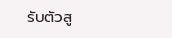รับตัวสู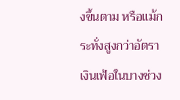งขึ้นตาม หรือแม้กระทั่งสูงกว่าอัตราเงินเฟ้อในบางช่วง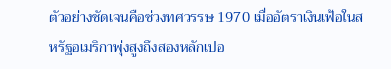ตัวอย่างชัดเจนคือช่วงทศวรรษ 1970 เมื่ออัตราเงินเฟ้อในสหรัฐอเมริกาพุ่งสูงถึงสองหลักเปอ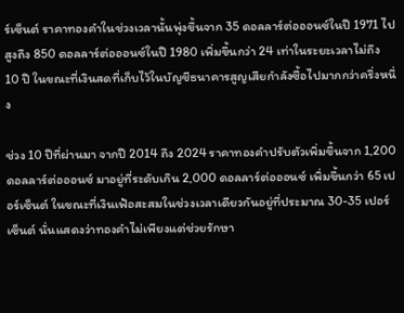ร์เซ็นต์ ราคาทองคำในช่วงเวลานั้นพุ่งขึ้นจาก 35 ดอลลาร์ต่อออนซ์ในปี 1971 ไปสูงถึง 850 ดอลลาร์ต่อออนซ์ในปี 1980 เพิ่มขึ้นกว่า 24 เท่าในระยะเวลาไม่ถึง 10 ปี ในขณะที่เงินสดที่เก็บไว้ในบัญชีธนาคารสูญเสียกำลังซื้อไปมากกว่าครึ่งหนึ่ง

ช่วง 10 ปีที่ผ่านมา จากปี 2014 ถึง 2024 ราคาทองคำปรับตัวเพิ่มขึ้นจาก 1,200 ดอลลาร์ต่อออนซ์ มาอยู่ที่ระดับเกิน 2,000 ดอลลาร์ต่อออนซ์ เพิ่มขึ้นกว่า 65 เปอร์เซ็นต์ ในขณะที่เงินเฟ้อสะสมในช่วงเวลาเดียวกันอยู่ที่ประมาณ 30-35 เปอร์เซ็นต์ นั่นแสดงว่าทองคำไม่เพียงแต่ช่วยรักษา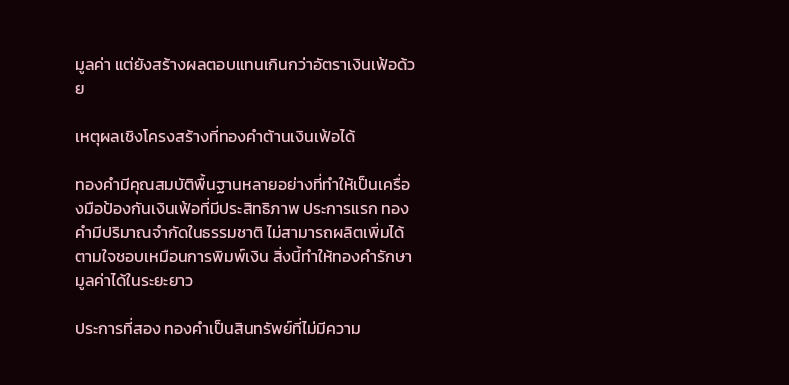มูลค่า แต่ยังสร้างผลตอบแทนเกินกว่าอัตราเงินเฟ้อด้วย

เหตุผลเชิงโครงสร้างที่ทองคำต้านเงินเฟ้อได้

ทองคำมีคุณสมบัติพื้นฐานหลายอย่างที่ทำให้เป็นเครื่องมือป้องกันเงินเฟ้อที่มีประสิทธิภาพ ประการแรก ทองคำมีปริมาณจำกัดในธรรมชาติ ไม่สามารถผลิตเพิ่มได้ตามใจชอบเหมือนการพิมพ์เงิน สิ่งนี้ทำให้ทองคำรักษามูลค่าได้ในระยะยาว

ประการที่สอง ทองคำเป็นสินทรัพย์ที่ไม่มีความ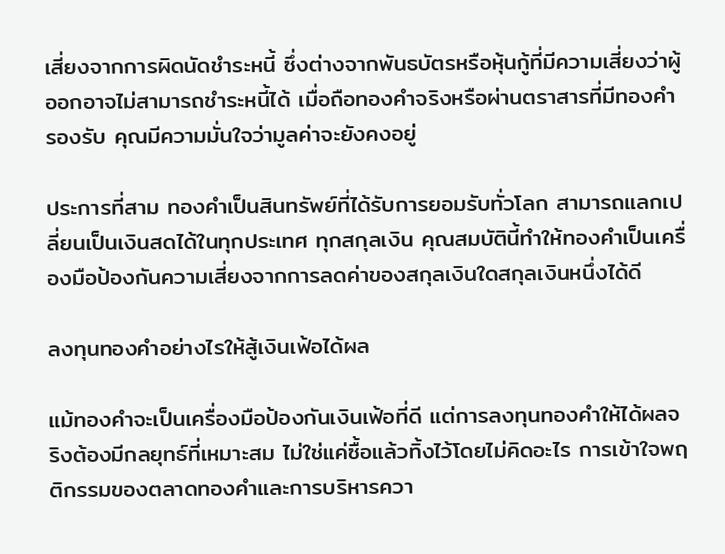เสี่ยงจากการผิดนัดชำระหนี้ ซึ่งต่างจากพันธบัตรหรือหุ้นกู้ที่มีความเสี่ยงว่าผู้ออกอาจไม่สามารถชำระหนี้ได้ เมื่อถือทองคำจริงหรือผ่านตราสารที่มีทองคำรองรับ คุณมีความมั่นใจว่ามูลค่าจะยังคงอยู่

ประการที่สาม ทองคำเป็นสินทรัพย์ที่ได้รับการยอมรับทั่วโลก สามารถแลกเปลี่ยนเป็นเงินสดได้ในทุกประเทศ ทุกสกุลเงิน คุณสมบัตินี้ทำให้ทองคำเป็นเครื่องมือป้องกันความเสี่ยงจากการลดค่าของสกุลเงินใดสกุลเงินหนึ่งได้ดี

ลงทุนทองคำอย่างไรให้สู้เงินเฟ้อได้ผล

แม้ทองคำจะเป็นเครื่องมือป้องกันเงินเฟ้อที่ดี แต่การลงทุนทองคำให้ได้ผลจริงต้องมีกลยุทธ์ที่เหมาะสม ไม่ใช่แค่ซื้อแล้วทิ้งไว้โดยไม่คิดอะไร การเข้าใจพฤติกรรมของตลาดทองคำและการบริหารควา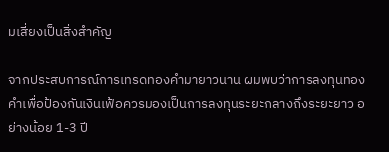มเสี่ยงเป็นสิ่งสำคัญ

จากประสบการณ์การเทรดทองคำมายาวนาน ผมพบว่าการลงทุนทองคำเพื่อป้องกันเงินเฟ้อควรมองเป็นการลงทุนระยะกลางถึงระยะยาว อย่างน้อย 1-3 ปี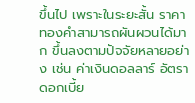ขึ้นไป เพราะในระยะสั้น ราคาทองคำสามารถผันผวนได้มาก ขึ้นลงตามปัจจัยหลายอย่าง เช่น ค่าเงินดอลลาร์ อัตราดอกเบี้ย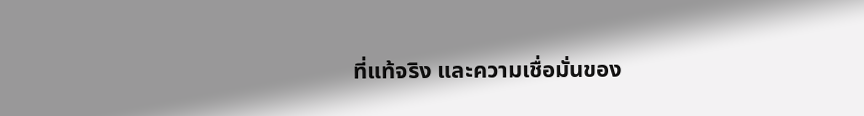ที่แท้จริง และความเชื่อมั่นของ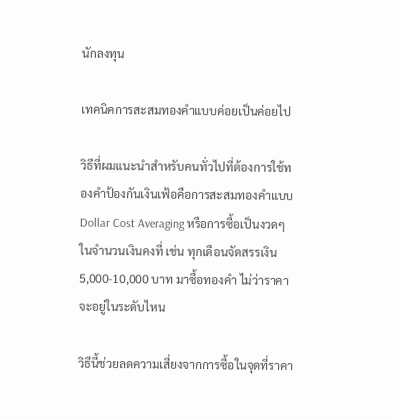นักลงทุน

เทคนิคการสะสมทองคำแบบค่อยเป็นค่อยไป

วิธีที่ผมแนะนำสำหรับคนทั่วไปที่ต้องการใช้ทองคำป้องกันเงินเฟ้อคือการสะสมทองคำแบบ Dollar Cost Averaging หรือการซื้อเป็นงวดๆ ในจำนวนเงินคงที่ เช่น ทุกเดือนจัดสรรเงิน 5,000-10,000 บาท มาซื้อทองคำ ไม่ว่าราคาจะอยู่ในระดับไหน

วิธีนี้ช่วยลดความเสี่ยงจากการซื้อในจุดที่ราคา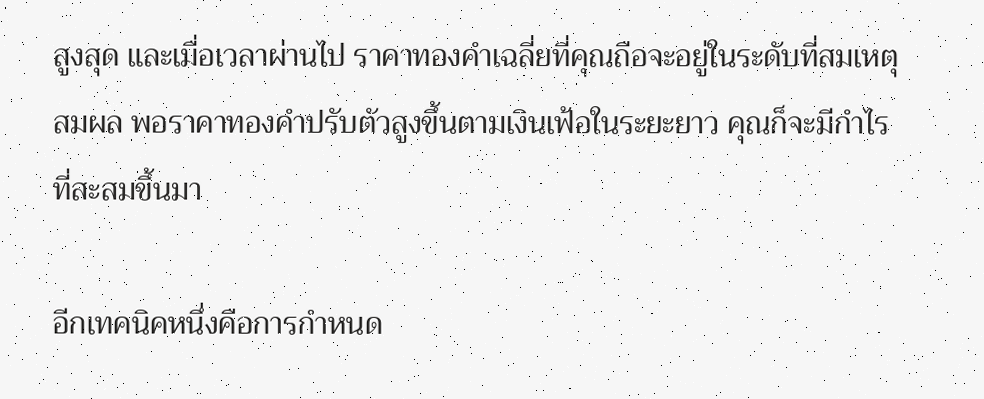สูงสุด และเมื่อเวลาผ่านไป ราคาทองคำเฉลี่ยที่คุณถือจะอยู่ในระดับที่สมเหตุสมผล พอราคาทองคำปรับตัวสูงขึ้นตามเงินเฟ้อในระยะยาว คุณก็จะมีกำไรที่สะสมขึ้นมา

อีกเทคนิคหนึ่งคือการกำหนด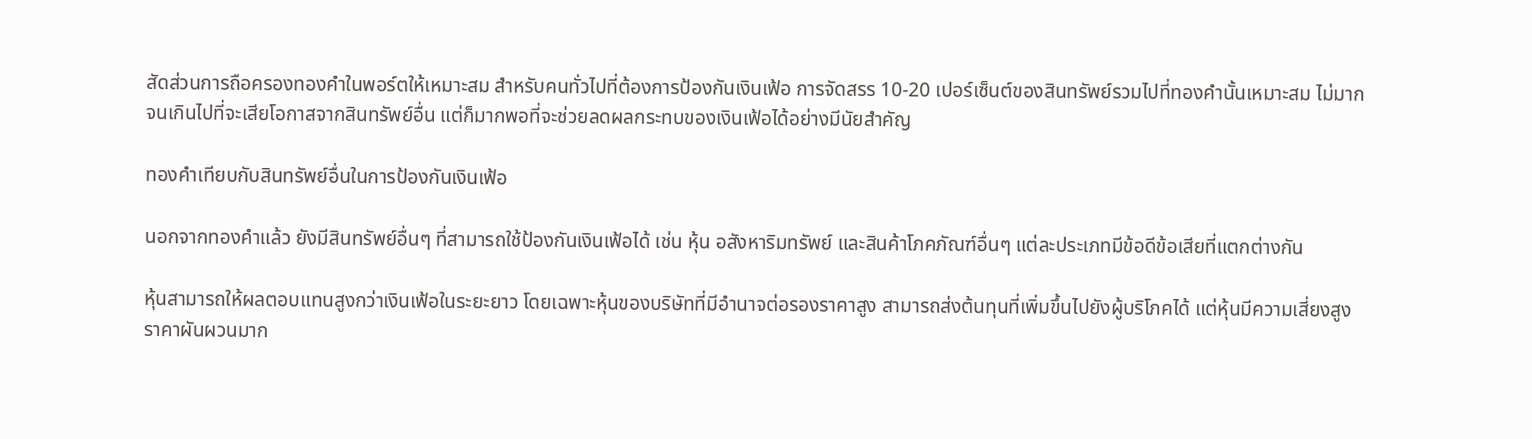สัดส่วนการถือครองทองคำในพอร์ตให้เหมาะสม สำหรับคนทั่วไปที่ต้องการป้องกันเงินเฟ้อ การจัดสรร 10-20 เปอร์เซ็นต์ของสินทรัพย์รวมไปที่ทองคำนั้นเหมาะสม ไม่มากจนเกินไปที่จะเสียโอกาสจากสินทรัพย์อื่น แต่ก็มากพอที่จะช่วยลดผลกระทบของเงินเฟ้อได้อย่างมีนัยสำคัญ

ทองคำเทียบกับสินทรัพย์อื่นในการป้องกันเงินเฟ้อ

นอกจากทองคำแล้ว ยังมีสินทรัพย์อื่นๆ ที่สามารถใช้ป้องกันเงินเฟ้อได้ เช่น หุ้น อสังหาริมทรัพย์ และสินค้าโภคภัณฑ์อื่นๆ แต่ละประเภทมีข้อดีข้อเสียที่แตกต่างกัน

หุ้นสามารถให้ผลตอบแทนสูงกว่าเงินเฟ้อในระยะยาว โดยเฉพาะหุ้นของบริษัทที่มีอำนาจต่อรองราคาสูง สามารถส่งต้นทุนที่เพิ่มขึ้นไปยังผู้บริโภคได้ แต่หุ้นมีความเสี่ยงสูง ราคาผันผวนมาก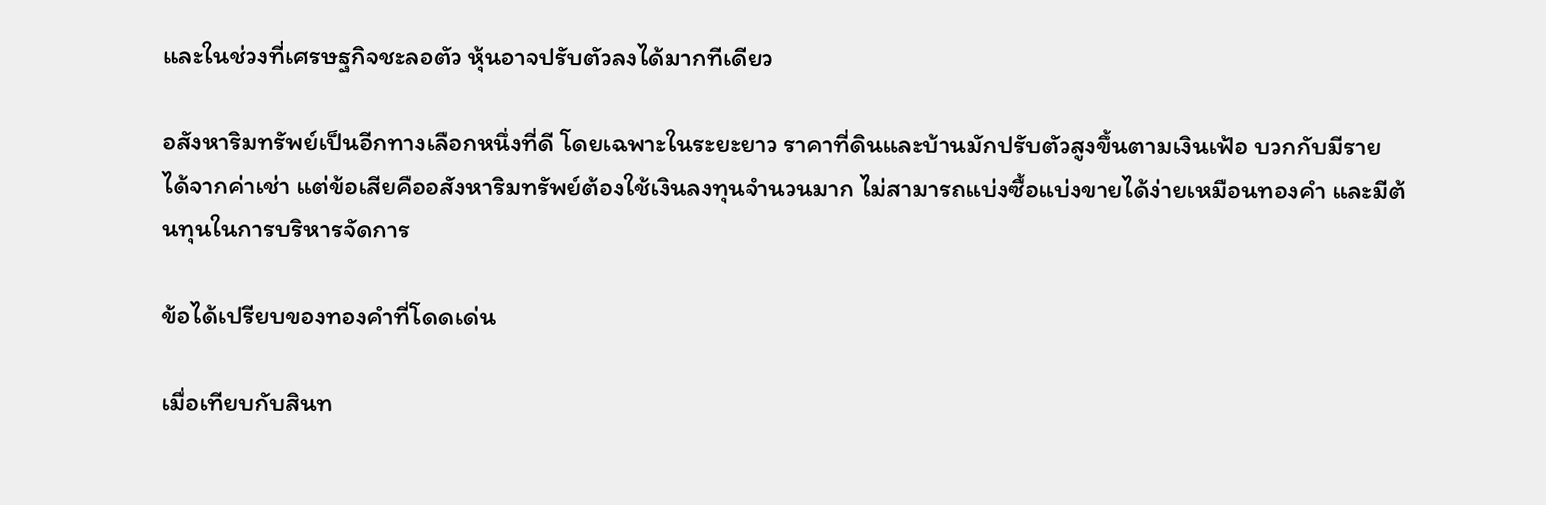และในช่วงที่เศรษฐกิจชะลอตัว หุ้นอาจปรับตัวลงได้มากทีเดียว

อสังหาริมทรัพย์เป็นอีกทางเลือกหนึ่งที่ดี โดยเฉพาะในระยะยาว ราคาที่ดินและบ้านมักปรับตัวสูงขึ้นตามเงินเฟ้อ บวกกับมีรายได้จากค่าเช่า แต่ข้อเสียคืออสังหาริมทรัพย์ต้องใช้เงินลงทุนจำนวนมาก ไม่สามารถแบ่งซื้อแบ่งขายได้ง่ายเหมือนทองคำ และมีต้นทุนในการบริหารจัดการ

ข้อได้เปรียบของทองคำที่โดดเด่น

เมื่อเทียบกับสินท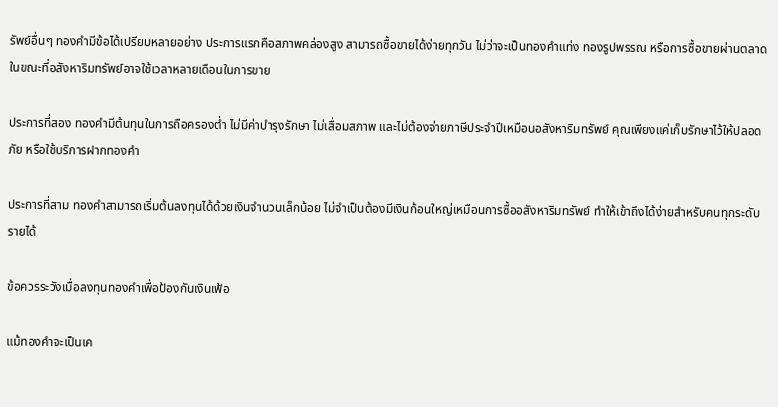รัพย์อื่นๆ ทองคำมีข้อได้เปรียบหลายอย่าง ประการแรกคือสภาพคล่องสูง สามารถซื้อขายได้ง่ายทุกวัน ไม่ว่าจะเป็นทองคำแท่ง ทองรูปพรรณ หรือการซื้อขายผ่านตลาด ในขณะที่อสังหาริมทรัพย์อาจใช้เวลาหลายเดือนในการขาย

ประการที่สอง ทองคำมีต้นทุนในการถือครองต่ำ ไม่มีค่าบำรุงรักษา ไม่เสื่อมสภาพ และไม่ต้องจ่ายภาษีประจำปีเหมือนอสังหาริมทรัพย์ คุณเพียงแค่เก็บรักษาไว้ให้ปลอดภัย หรือใช้บริการฝากทองคำ

ประการที่สาม ทองคำสามารถเริ่มต้นลงทุนได้ด้วยเงินจำนวนเล็กน้อย ไม่จำเป็นต้องมีเงินก้อนใหญ่เหมือนการซื้ออสังหาริมทรัพย์ ทำให้เข้าถึงได้ง่ายสำหรับคนทุกระดับรายได้

ข้อควรระวังเมื่อลงทุนทองคำเพื่อป้องกันเงินเฟ้อ

แม้ทองคำจะเป็นเค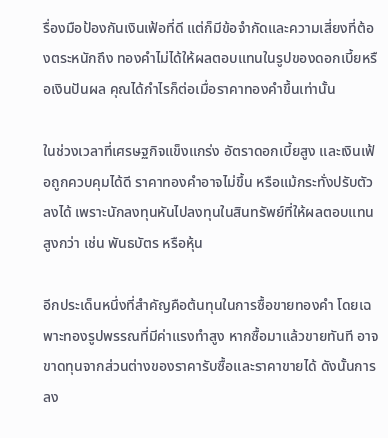รื่องมือป้องกันเงินเฟ้อที่ดี แต่ก็มีข้อจำกัดและความเสี่ยงที่ต้องตระหนักถึง ทองคำไม่ได้ให้ผลตอบแทนในรูปของดอกเบี้ยหรือเงินปันผล คุณได้กำไรก็ต่อเมื่อราคาทองคำขึ้นเท่านั้น

ในช่วงเวลาที่เศรษฐกิจแข็งแกร่ง อัตราดอกเบี้ยสูง และเงินเฟ้อถูกควบคุมได้ดี ราคาทองคำอาจไม่ขึ้น หรือแม้กระทั่งปรับตัวลงได้ เพราะนักลงทุนหันไปลงทุนในสินทรัพย์ที่ให้ผลตอบแทนสูงกว่า เช่น พันธบัตร หรือหุ้น

อีกประเด็นหนึ่งที่สำคัญคือต้นทุนในการซื้อขายทองคำ โดยเฉพาะทองรูปพรรณที่มีค่าแรงทำสูง หากซื้อมาแล้วขายทันที อาจขาดทุนจากส่วนต่างของราคารับซื้อและราคาขายได้ ดังนั้นการลง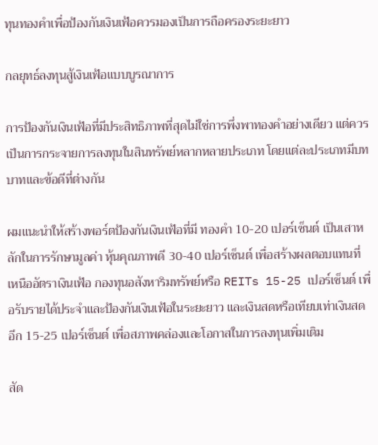ทุนทองคำเพื่อป้องกันเงินเฟ้อควรมองเป็นการถือครองระยะยาว

กลยุทธ์ลงทุนสู้เงินเฟ้อแบบบูรณาการ

การป้องกันเงินเฟ้อที่มีประสิทธิภาพที่สุดไม่ใช่การพึ่งพาทองคำอย่างเดียว แต่ควรเป็นการกระจายการลงทุนในสินทรัพย์หลากหลายประเภท โดยแต่ละประเภทมีบทบาทและข้อดีที่ต่างกัน

ผมแนะนำให้สร้างพอร์ตป้องกันเงินเฟ้อที่มี ทองคำ 10-20 เปอร์เซ็นต์ เป็นเสาหลักในการรักษามูลค่า หุ้นคุณภาพดี 30-40 เปอร์เซ็นต์ เพื่อสร้างผลตอบแทนที่เหนืออัตราเงินเฟ้อ กองทุนอสังหาริมทรัพย์หรือ REITs 15-25 เปอร์เซ็นต์ เพื่อรับรายได้ประจำและป้องกันเงินเฟ้อในระยะยาว และเงินสดหรือเทียบเท่าเงินสดอีก 15-25 เปอร์เซ็นต์ เพื่อสภาพคล่องและโอกาสในการลงทุนเพิ่มเติม

สัด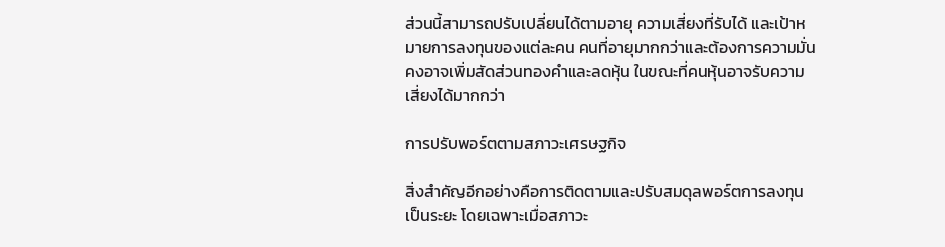ส่วนนี้สามารถปรับเปลี่ยนได้ตามอายุ ความเสี่ยงที่รับได้ และเป้าหมายการลงทุนของแต่ละคน คนที่อายุมากกว่าและต้องการความมั่นคงอาจเพิ่มสัดส่วนทองคำและลดหุ้น ในขณะที่คนหุ้นอาจรับความเสี่ยงได้มากกว่า

การปรับพอร์ตตามสภาวะเศรษฐกิจ

สิ่งสำคัญอีกอย่างคือการติดตามและปรับสมดุลพอร์ตการลงทุนเป็นระยะ โดยเฉพาะเมื่อสภาวะ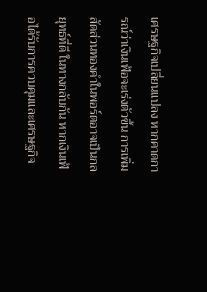เศรษฐกิจเปลี่ยนแปลง หากคาดการณ์ว่าเงินเฟ้อจะเร่งตัวขึ้น การเพิ่มสัดส่วนทองคำในพอร์ตอาจเป็นกลยุทธ์ที่ดี ในทางกลับกัน หากเงินเฟ้อได้รับการควบคุมและเศรษฐกิจ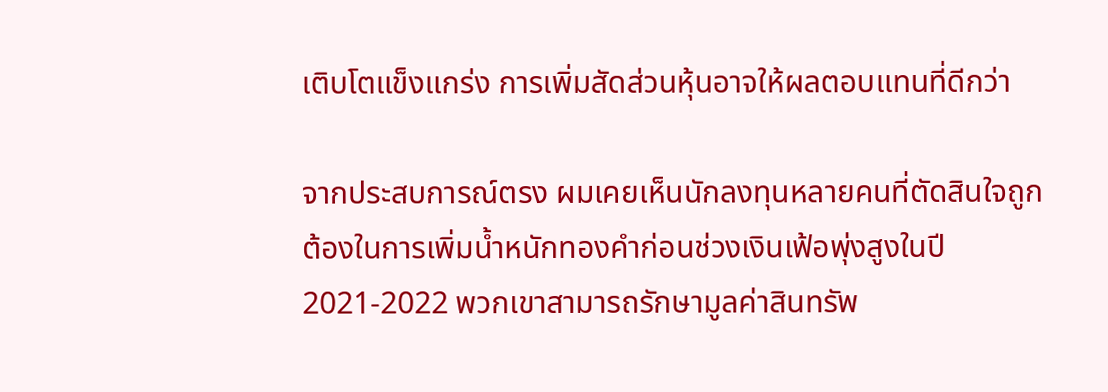เติบโตแข็งแกร่ง การเพิ่มสัดส่วนหุ้นอาจให้ผลตอบแทนที่ดีกว่า

จากประสบการณ์ตรง ผมเคยเห็นนักลงทุนหลายคนที่ตัดสินใจถูกต้องในการเพิ่มน้ำหนักทองคำก่อนช่วงเงินเฟ้อพุ่งสูงในปี 2021-2022 พวกเขาสามารถรักษามูลค่าสินทรัพ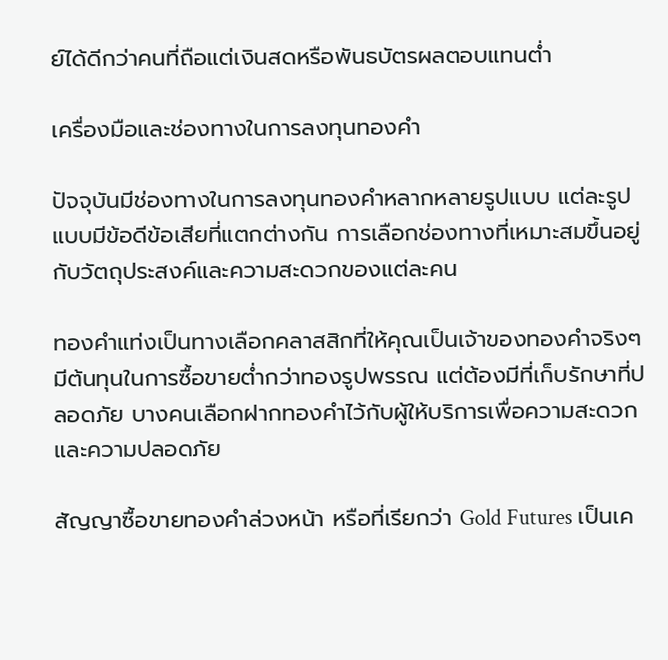ย์ได้ดีกว่าคนที่ถือแต่เงินสดหรือพันธบัตรผลตอบแทนต่ำ

เครื่องมือและช่องทางในการลงทุนทองคำ

ปัจจุบันมีช่องทางในการลงทุนทองคำหลากหลายรูปแบบ แต่ละรูปแบบมีข้อดีข้อเสียที่แตกต่างกัน การเลือกช่องทางที่เหมาะสมขึ้นอยู่กับวัตถุประสงค์และความสะดวกของแต่ละคน

ทองคำแท่งเป็นทางเลือกคลาสสิกที่ให้คุณเป็นเจ้าของทองคำจริงๆ มีต้นทุนในการซื้อขายต่ำกว่าทองรูปพรรณ แต่ต้องมีที่เก็บรักษาที่ปลอดภัย บางคนเลือกฝากทองคำไว้กับผู้ให้บริการเพื่อความสะดวกและความปลอดภัย

สัญญาซื้อขายทองคำล่วงหน้า หรือที่เรียกว่า Gold Futures เป็นเค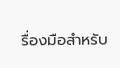รื่องมือสำหรับ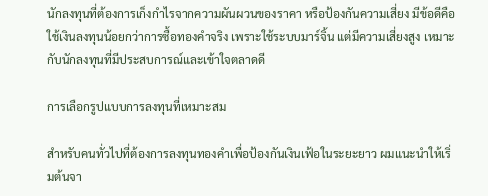นักลงทุนที่ต้องการเก็งกำไรจากความผันผวนของราคา หรือป้องกันความเสี่ยง มีข้อดีคือใช้เงินลงทุนน้อยกว่าการซื้อทองคำจริง เพราะใช้ระบบมาร์จิ้น แต่มีความเสี่ยงสูง เหมาะกับนักลงทุนที่มีประสบการณ์และเข้าใจตลาดดี

การเลือกรูปแบบการลงทุนที่เหมาะสม

สำหรับคนทั่วไปที่ต้องการลงทุนทองคำเพื่อป้องกันเงินเฟ้อในระยะยาว ผมแนะนำให้เริ่มต้นจา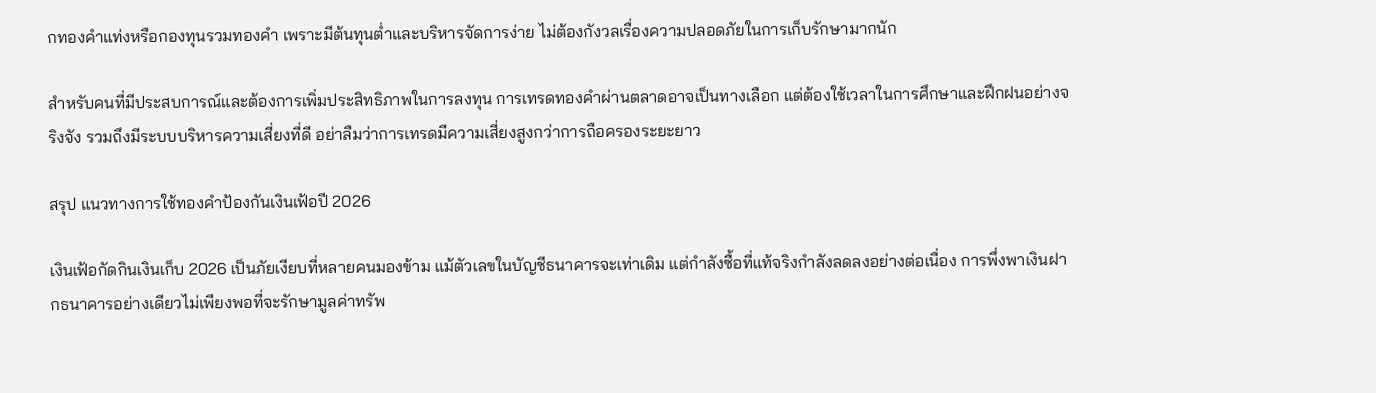กทองคำแท่งหรือกองทุนรวมทองคำ เพราะมีต้นทุนต่ำและบริหารจัดการง่าย ไม่ต้องกังวลเรื่องความปลอดภัยในการเก็บรักษามากนัก

สำหรับคนที่มีประสบการณ์และต้องการเพิ่มประสิทธิภาพในการลงทุน การเทรดทองคำผ่านตลาดอาจเป็นทางเลือก แต่ต้องใช้เวลาในการศึกษาและฝึกฝนอย่างจริงจัง รวมถึงมีระบบบริหารความเสี่ยงที่ดี อย่าลืมว่าการเทรดมีความเสี่ยงสูงกว่าการถือครองระยะยาว

สรุป แนวทางการใช้ทองคำป้องกันเงินเฟ้อปี 2026

เงินเฟ้อกัดกินเงินเก็บ 2026 เป็นภัยเงียบที่หลายคนมองข้าม แม้ตัวเลขในบัญชีธนาคารจะเท่าเดิม แต่กำลังซื้อที่แท้จริงกำลังลดลงอย่างต่อเนื่อง การพึ่งพาเงินฝากธนาคารอย่างเดียวไม่เพียงพอที่จะรักษามูลค่าทรัพ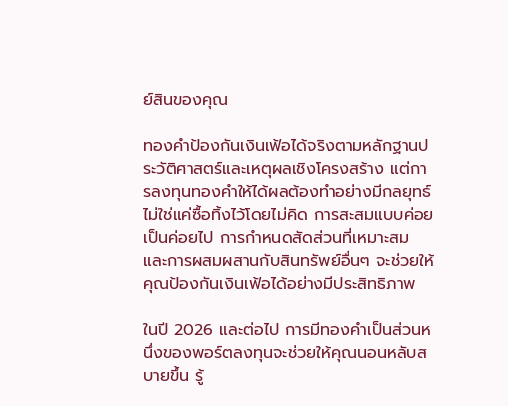ย์สินของคุณ

ทองคำป้องกันเงินเฟ้อได้จริงตามหลักฐานประวัติศาสตร์และเหตุผลเชิงโครงสร้าง แต่การลงทุนทองคำให้ได้ผลต้องทำอย่างมีกลยุทธ์ ไม่ใช่แค่ซื้อทิ้งไว้โดยไม่คิด การสะสมแบบค่อยเป็นค่อยไป การกำหนดสัดส่วนที่เหมาะสม และการผสมผสานกับสินทรัพย์อื่นๆ จะช่วยให้คุณป้องกันเงินเฟ้อได้อย่างมีประสิทธิภาพ

ในปี 2026 และต่อไป การมีทองคำเป็นส่วนหนึ่งของพอร์ตลงทุนจะช่วยให้คุณนอนหลับสบายขึ้น รู้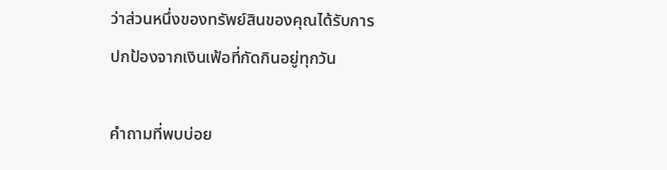ว่าส่วนหนึ่งของทรัพย์สินของคุณได้รับการปกป้องจากเงินเฟ้อที่กัดกินอยู่ทุกวัน

คำถามที่พบบ่อย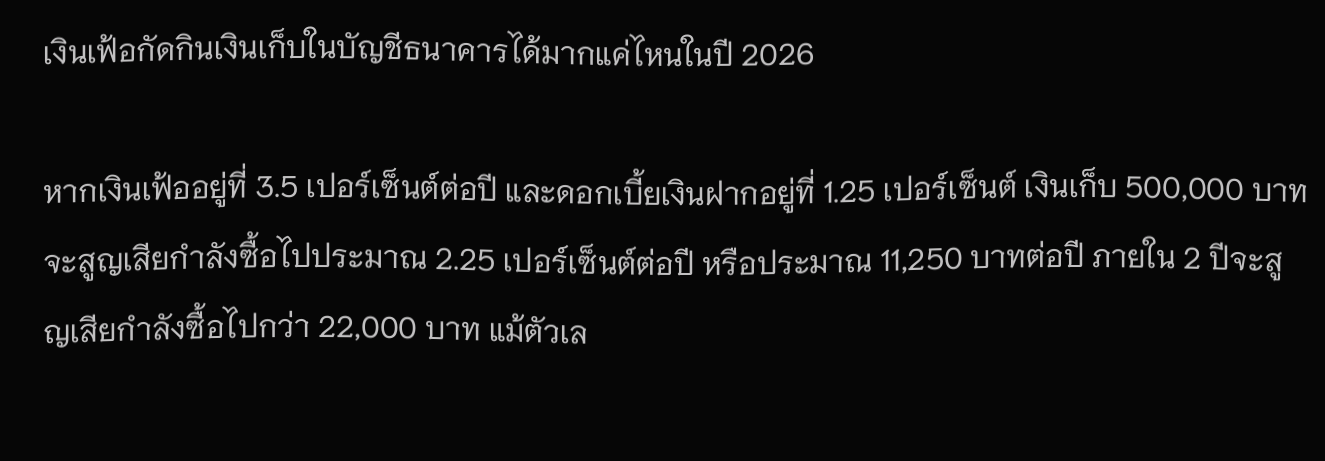เงินเฟ้อกัดกินเงินเก็บในบัญชีธนาคารได้มากแค่ไหนในปี 2026

หากเงินเฟ้ออยู่ที่ 3.5 เปอร์เซ็นต์ต่อปี และดอกเบี้ยเงินฝากอยู่ที่ 1.25 เปอร์เซ็นต์ เงินเก็บ 500,000 บาทจะสูญเสียกำลังซื้อไปประมาณ 2.25 เปอร์เซ็นต์ต่อปี หรือประมาณ 11,250 บาทต่อปี ภายใน 2 ปีจะสูญเสียกำลังซื้อไปกว่า 22,000 บาท แม้ตัวเล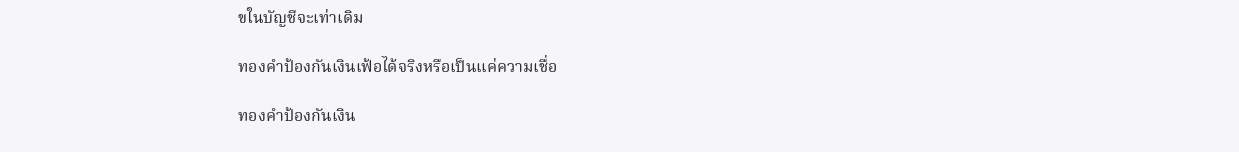ขในบัญชีจะเท่าเดิม

ทองคำป้องกันเงินเฟ้อได้จริงหรือเป็นแค่ความเชื่อ

ทองคำป้องกันเงิน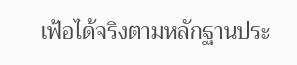เฟ้อได้จริงตามหลักฐานประ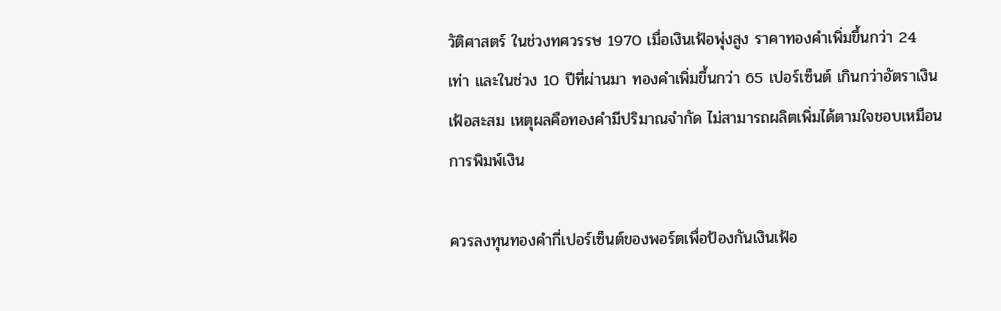วัติศาสตร์ ในช่วงทศวรรษ 1970 เมื่อเงินเฟ้อพุ่งสูง ราคาทองคำเพิ่มขึ้นกว่า 24 เท่า และในช่วง 10 ปีที่ผ่านมา ทองคำเพิ่มขึ้นกว่า 65 เปอร์เซ็นต์ เกินกว่าอัตราเงินเฟ้อสะสม เหตุผลคือทองคำมีปริมาณจำกัด ไม่สามารถผลิตเพิ่มได้ตามใจชอบเหมือนการพิมพ์เงิน

ควรลงทุนทองคำกี่เปอร์เซ็นต์ของพอร์ตเพื่อป้องกันเงินเฟ้อ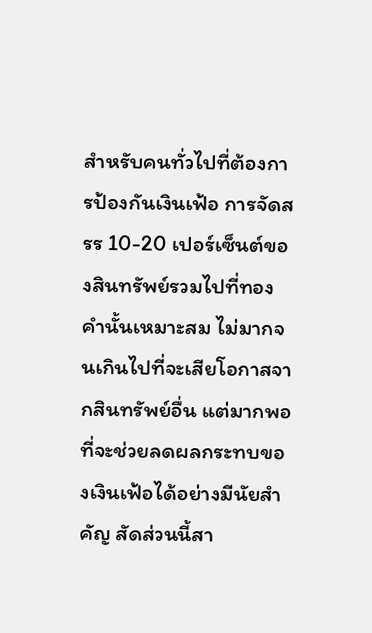สำหรับคนทั่วไปที่ต้องการป้องกันเงินเฟ้อ การจัดสรร 10-20 เปอร์เซ็นต์ของสินทรัพย์รวมไปที่ทองคำนั้นเหมาะสม ไม่มากจนเกินไปที่จะเสียโอกาสจากสินทรัพย์อื่น แต่มากพอที่จะช่วยลดผลกระทบของเงินเฟ้อได้อย่างมีนัยสำคัญ สัดส่วนนี้สา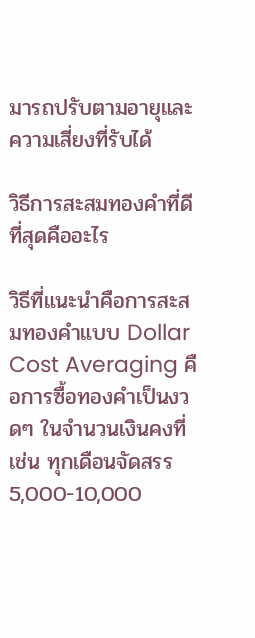มารถปรับตามอายุและความเสี่ยงที่รับได้

วิธีการสะสมทองคำที่ดีที่สุดคืออะไร

วิธีที่แนะนำคือการสะสมทองคำแบบ Dollar Cost Averaging คือการซื้อทองคำเป็นงวดๆ ในจำนวนเงินคงที่ เช่น ทุกเดือนจัดสรร 5,000-10,000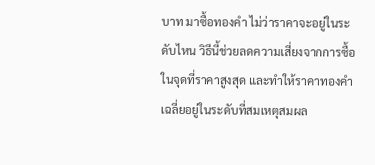บาท มาซื้อทองคำ ไม่ว่าราคาจะอยู่ในระดับไหน วิธีนี้ช่วยลดความเสี่ยงจากการซื้อในจุดที่ราคาสูงสุด และทำให้ราคาทองคำเฉลี่ยอยู่ในระดับที่สมเหตุสมผล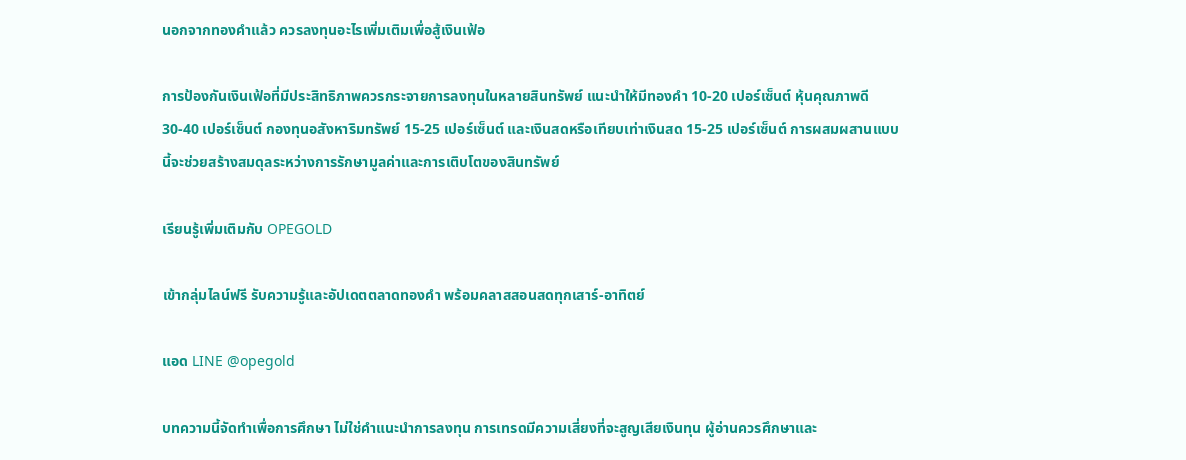นอกจากทองคำแล้ว ควรลงทุนอะไรเพิ่มเติมเพื่อสู้เงินเฟ้อ

การป้องกันเงินเฟ้อที่มีประสิทธิภาพควรกระจายการลงทุนในหลายสินทรัพย์ แนะนำให้มีทองคำ 10-20 เปอร์เซ็นต์ หุ้นคุณภาพดี 30-40 เปอร์เซ็นต์ กองทุนอสังหาริมทรัพย์ 15-25 เปอร์เซ็นต์ และเงินสดหรือเทียบเท่าเงินสด 15-25 เปอร์เซ็นต์ การผสมผสานแบบนี้จะช่วยสร้างสมดุลระหว่างการรักษามูลค่าและการเติบโตของสินทรัพย์

เรียนรู้เพิ่มเติมกับ OPEGOLD

เข้ากลุ่มไลน์ฟรี รับความรู้และอัปเดตตลาดทองคำ พร้อมคลาสสอนสดทุกเสาร์-อาทิตย์

แอด LINE @opegold

บทความนี้จัดทำเพื่อการศึกษา ไม่ใช่คำแนะนำการลงทุน การเทรดมีความเสี่ยงที่จะสูญเสียเงินทุน ผู้อ่านควรศึกษาและ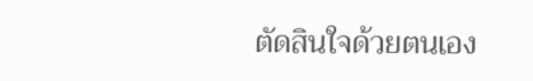ตัดสินใจด้วยตนเอง